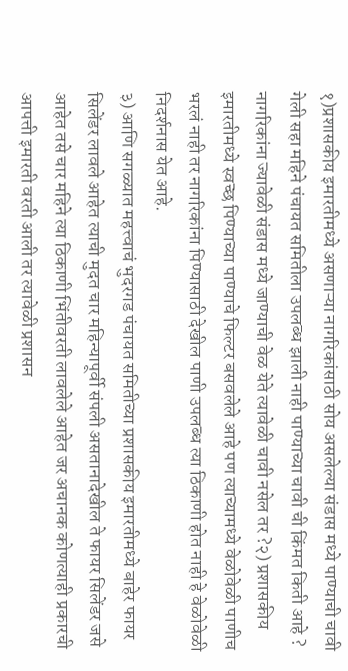१)प्रशासकीय इमारतीमध्ये असणाऱ्या नागरिकांसाठी सोय असलेल्या संडास मध्ये पाण्याची चावी गेली सहा महिने पंचायत समितीला उपलब्ध झाली नाही पाण्याच्या चावी ची किंमत किती आहे ? नागरिकांना ज्यावेळी संडास मध्ये जाण्याची वेळ येते त्यावेळी चावी नसेल तर ?२) प्रशासकीय इमारतीमध्ये स्वच्छ पिण्याच्या पाण्याचे फिल्टर बसवलेले आहे पण त्याच्यामध्ये वेळोवेळी पाणीच भरलं नाही तर नागरिकांना पिण्यासाठी देखील पाणी उपलब्ध त्या ठिकाणी होत नाही हे वेळोवेळी निदर्शनास येत आहे.
३) आणि सगळ्यात महत्त्वाचं भुदरगड पंचायत समितीच्या प्रशासकीय इमारतीमध्ये बाहेर फायर सिलेंडर लावले आहेत त्याची मुदत चार महिन्यापूर्वी संपली असतानादेखील ते फायर सिलेंडर जसे आहेत तसे चार महिने त्या ठिकाणी भिंतीवरती लावलेले आहेत जर अचानक कोणत्याही प्रकारची आपत्ती इमारती वरती आली तर त्यावेळी प्रशासन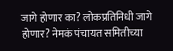जागे होणार का? लोकप्रतिनिधी जागे होणार? नेमकं पंचायत समितीच्या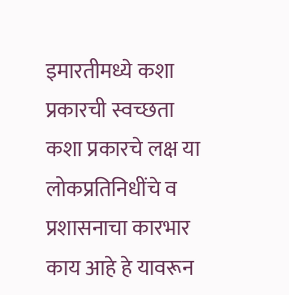इमारतीमध्ये कशा प्रकारची स्वच्छता कशा प्रकारचे लक्ष या लोकप्रतिनिधींचे व प्रशासनाचा कारभार काय आहे हे यावरून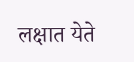लक्षात येते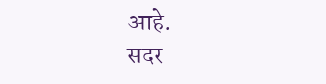आहे.
सदर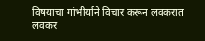विषयाचा गांभीर्याने विचार करून लवकरात लवकर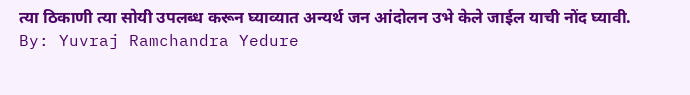त्या ठिकाणी त्या सोयी उपलब्ध करून घ्याव्यात अन्यर्थ जन आंदोलन उभे केले जाईल याची नोंद घ्यावी.
By: Yuvraj Ramchandra Yedure